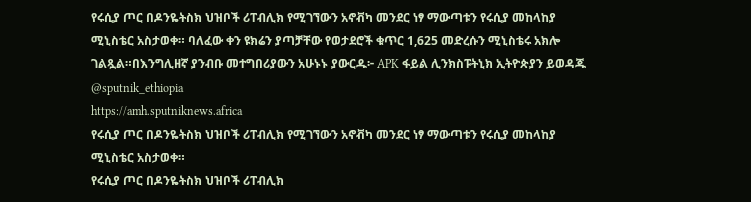የሩሲያ ጦር በዶንዬትስክ ህዝቦች ሪፐብሊክ የሚገኘውን አኖቭካ መንደር ነፃ ማውጣቱን የሩሲያ መከላከያ ሚኒስቴር አስታወቀ። ባለፈው ቀን ዩክሬን ያጣቻቸው የወታደሮች ቁጥር 1,625 መድረሱን ሚኒስቴሩ አክሎ ገልጿል።በእንግሊዘኛ ያንብቡ መተግበሪያውን አሁኑኑ ያውርዱ፦ APK ፋይል ሊንክስፑትኒክ ኢትዮጵያን ይወዳጁ @sputnik_ethiopia
https://amh.sputniknews.africa
የሩሲያ ጦር በዶንዬትስክ ህዝቦች ሪፐብሊክ የሚገኘውን አኖቭካ መንደር ነፃ ማውጣቱን የሩሲያ መከላከያ ሚኒስቴር አስታወቀ።
የሩሲያ ጦር በዶንዬትስክ ህዝቦች ሪፐብሊክ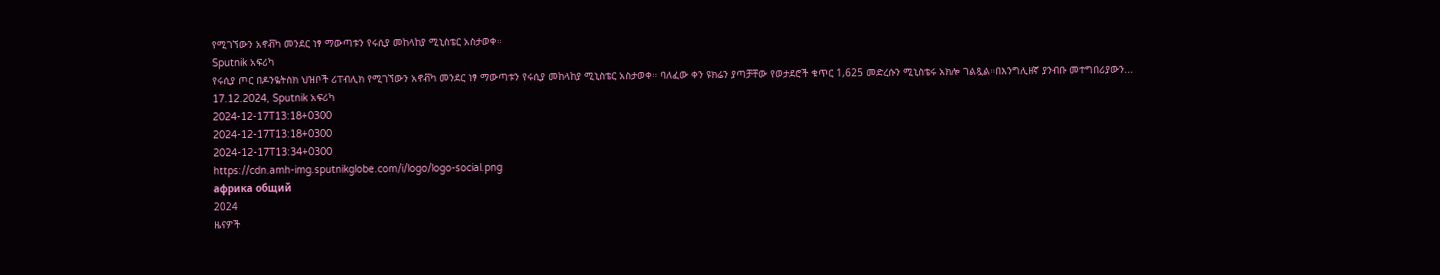የሚገኘውን አኖቭካ መንደር ነፃ ማውጣቱን የሩሲያ መከላከያ ሚኒስቴር አስታወቀ።
Sputnik አፍሪካ
የሩሲያ ጦር በዶንዬትስክ ህዝቦች ሪፐብሊክ የሚገኘውን አኖቭካ መንደር ነፃ ማውጣቱን የሩሲያ መከላከያ ሚኒስቴር አስታወቀ። ባለፈው ቀን ዩክሬን ያጣቻቸው የወታደሮች ቁጥር 1,625 መድረሱን ሚኒስቴሩ አክሎ ገልጿል።በእንግሊዘኛ ያንብቡ መተግበሪያውን... 17.12.2024, Sputnik አፍሪካ
2024-12-17T13:18+0300
2024-12-17T13:18+0300
2024-12-17T13:34+0300
https://cdn.amh-img.sputnikglobe.com/i/logo/logo-social.png
африка общий
2024
ዜናዎች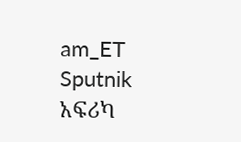am_ET
Sputnik አፍሪካ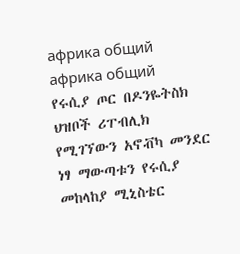африка общий
африка общий
የሩሲያ ጦር በዶንዬትስክ ህዝቦች ሪፐብሊክ የሚገኘውን አኖቭካ መንደር ነፃ ማውጣቱን የሩሲያ መከላከያ ሚኒስቴር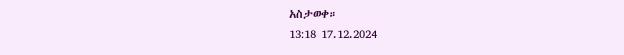አስታወቀ።
13:18 17.12.2024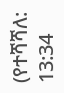(የተሻሻለ: 13:34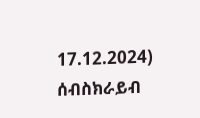17.12.2024)
ሰብስክራይብ